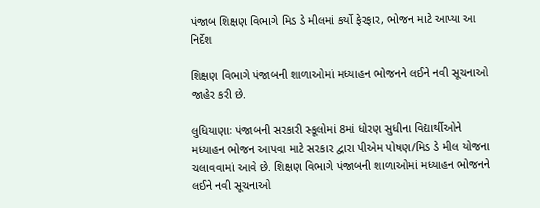પંજાબ શિક્ષણ વિભાગે મિડ ડે મીલમાં કર્યો ફેરફાર, ભોજન માટે આપ્યા આ નિર્દેશ

શિક્ષણ વિભાગે પંજાબની શાળાઓમાં મધ્યાહન ભોજનને લઈને નવી સૂચનાઓ જાહેર કરી છે.

લુધિયાણાઃ પંજાબની સરકારી સ્કૂલોમાં 8માં ધોરણ સુધીના વિદ્યાર્થીઓને મધ્યાહન ભોજન આપવા માટે સરકાર દ્વારા પીએમ પોષણ/મિડ ડે મીલ યોજના ચલાવવામાં આવે છે. શિક્ષણ વિભાગે પંજાબની શાળાઓમાં મધ્યાહન ભોજનને લઈને નવી સૂચનાઓ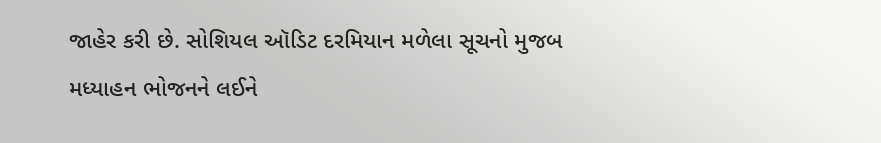જાહેર કરી છે. સોશિયલ ઑડિટ દરમિયાન મળેલા સૂચનો મુજબ મધ્યાહન ભોજનને લઈને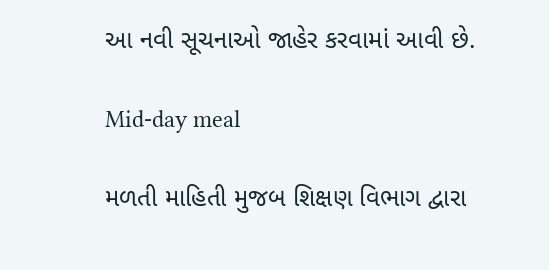આ નવી સૂચનાઓ જાહેર કરવામાં આવી છે.

Mid-day meal

મળતી માહિતી મુજબ શિક્ષણ વિભાગ દ્વારા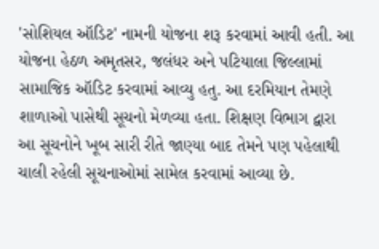'સોશિયલ ઑડિટ' નામની યોજના શરૂ કરવામાં આવી હતી. આ યોજના હેઠળ અમૃતસર, જલંધર અને પટિયાલા જિલ્લામાં સામાજિક ઑડિટ કરવામાં આવ્યુ હતુ. આ દરમિયાન તેમણે શાળાઓ પાસેથી સૂચનો મેળવ્યા હતા. શિક્ષણ વિભાગ દ્વારા આ સૂચનોને ખૂબ સારી રીતે જાણ્યા બાદ તેમને પણ પહેલાથી ચાલી રહેલી સૂચનાઓમાં સામેલ કરવામાં આવ્યા છે.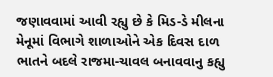જણાવવામાં આવી રહ્યુ છે કે મિડ-ડે મીલના મેનૂમાં વિભાગે શાળાઓને એક દિવસ દાળ ભાતને બદલે રાજમા-ચાવલ બનાવવાનુ કહ્યુ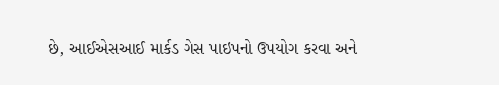છે, આઈએસઆઈ માર્કડ ગેસ પાઇપનો ઉપયોગ કરવા અને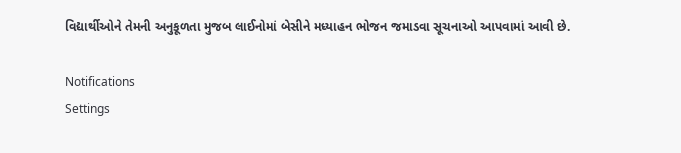વિદ્યાર્થીઓને તેમની અનુકૂળતા મુજબ લાઈનોમાં બેસીને મધ્યાહન ભોજન જમાડવા સૂચનાઓ આપવામાં આવી છે.

Notifications
Settings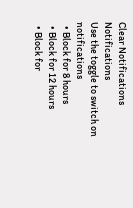Clear Notifications
Notifications
Use the toggle to switch on notifications
  • Block for 8 hours
  • Block for 12 hours
  • Block for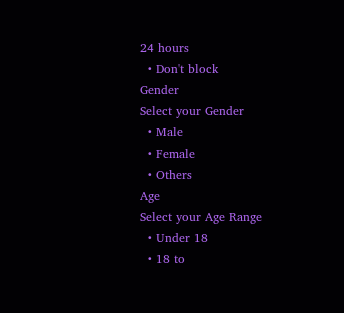24 hours
  • Don't block
Gender
Select your Gender
  • Male
  • Female
  • Others
Age
Select your Age Range
  • Under 18
  • 18 to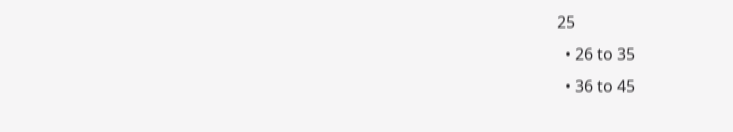25
  • 26 to 35
  • 36 to 45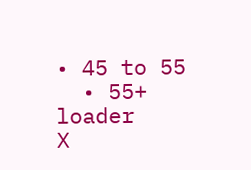• 45 to 55
  • 55+
loader
X